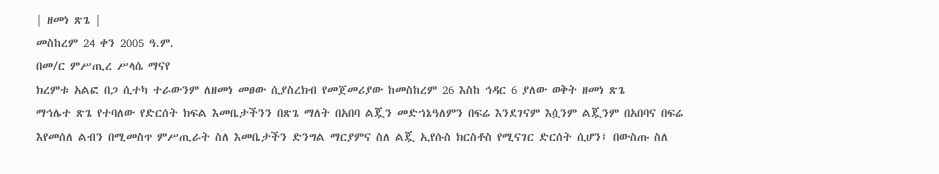| ዘመነ ጽጌ |
መስከረም 24 ቀን 2005 ዓ.ም.
በመ/ር ምሥጢረ ሥላሴ ማናየ
ክረምቱ አልፎ በጋ ሲተካ ተራውንም ለዘመነ መፀው ሲያስረክብ የመጀመሪያው ከመስከረም 26 እስከ ኅዳር 6 ያለው ወቅት ዘመነ ጽጌ
ማኅሌተ ጽጌ የተባለው የድርሰት ክፍል እመቤታችንን በጽጌ ማለት በአበባ ልጇን መድኀኔዓለምን በፍሬ እንደገናም እሷንም ልጇንም በአበባና በፍሬ እየመሰለ ልብን በሚመስጥ ምሥጢራት ስለ እመቤታችን ድንግል ማርያምና ስለ ልጇ ኢየሱስ ክርስቶስ የሚናገር ድርሰት ሲሆን፤ በውስጡ ስለ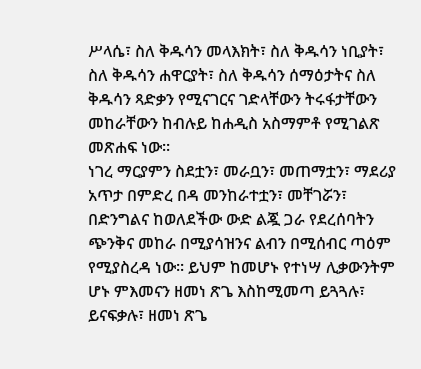ሥላሴ፣ ስለ ቅዱሳን መላእክት፣ ስለ ቅዱሳን ነቢያት፣ ስለ ቅዱሳን ሐዋርያት፣ ስለ ቅዱሳን ሰማዕታትና ስለ ቅዱሳን ጻድቃን የሚናገርና ገድላቸውን ትሩፋታቸውን መከራቸውን ከብሉይ ከሐዲስ አስማምቶ የሚገልጽ መጽሐፍ ነው፡፡
ነገረ ማርያምን ስደቷን፣ መራቧን፣ መጠማቷን፣ ማደሪያ አጥታ በምድረ በዳ መንከራተቷን፣ መቸገሯን፣ በድንግልና ከወለደችው ውድ ልጇ ጋራ የደረሰባትን ጭንቅና መከራ በሚያሳዝንና ልብን በሚሰብር ጣዕም የሚያስረዳ ነው፡፡ ይህም ከመሆኑ የተነሣ ሊቃውንትም ሆኑ ምእመናን ዘመነ ጽጌ እስከሚመጣ ይጓጓሉ፣ ይናፍቃሉ፣ ዘመነ ጽጌ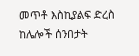መጥቶ እስኪያልፍ ድረስ ከሌሎች ሰንበታት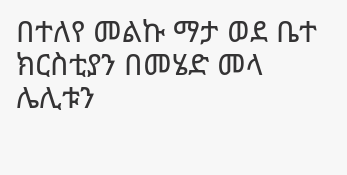በተለየ መልኩ ማታ ወደ ቤተ ክርስቲያን በመሄድ መላ ሌሊቱን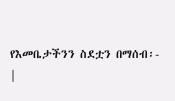የእመቤታችንን ስደቷን በማሰብ፡-
|